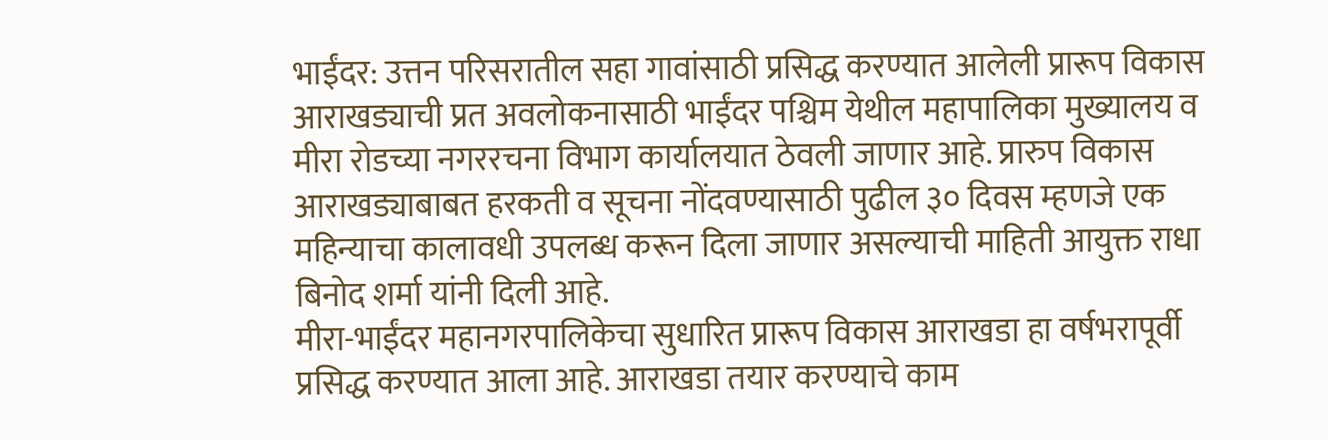भाईंदर: उत्तन परिसरातील सहा गावांसाठी प्रसिद्ध करण्यात आलेली प्रारूप विकास आराखड्याची प्रत अवलोकनासाठी भाईंदर पश्चिम येथील महापालिका मुख्यालय व मीरा रोडच्या नगररचना विभाग कार्यालयात ठेवली जाणार आहे. प्रारुप विकास आराखड्याबाबत हरकती व सूचना नोंदवण्यासाठी पुढील ३० दिवस म्हणजे एक महिन्याचा कालावधी उपलब्ध करून दिला जाणार असल्याची माहिती आयुक्त राधा बिनोद शर्मा यांनी दिली आहे.
मीरा-भाईंदर महानगरपालिकेचा सुधारित प्रारूप विकास आराखडा हा वर्षभरापूर्वी प्रसिद्ध करण्यात आला आहे. आराखडा तयार करण्याचे काम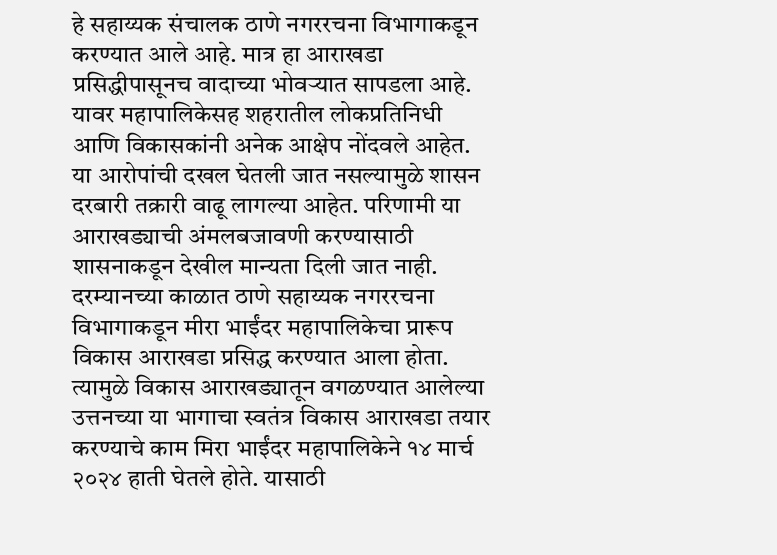हे सहाय्यक संचालक ठाणे नगररचना विभागाकडून करण्यात आले आहे. मात्र हा आराखडा प्रसिद्धीपासूनच वादाच्या भोवऱ्यात सापडला आहे. यावर महापालिकेसह शहरातील लोकप्रतिनिधी आणि विकासकांनी अनेक आक्षेप नोंदवले आहेत. या आरोपांची दखल घेतली जात नसल्यामुळे शासन दरबारी तक्रारी वाढू लागल्या आहेत. परिणामी या आराखड्याची अंमलबजावणी करण्यासाठी शासनाकडून देखील मान्यता दिली जात नाही.
दरम्यानच्या काळात ठाणे सहाय्यक नगररचना विभागाकडून मीरा भाईंदर महापालिकेचा प्रारूप विकास आराखडा प्रसिद्ध करण्यात आला होता. त्यामुळे विकास आराखड्यातून वगळण्यात आलेल्या उत्तनच्या या भागाचा स्वतंत्र विकास आराखडा तयार करण्याचे काम मिरा भाईंदर महापालिकेने १४ मार्च २०२४ हाती घेतले होते. यासाठी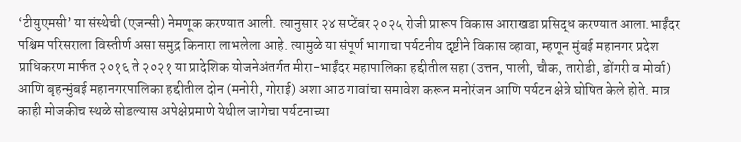‘टीयुएमसी’ या संस्थेची (एजन्सी) नेमणूक करण्यात आली. त्यानुसार २४ सप्टेंबर २०२५ रोजी प्रारूप विकास आराखडा प्रसिद्ध करण्यात आला.भाईंदर पश्चिम परिसराला विस्तीर्ण असा समुद्र किनारा लाभलेला आहे. त्यामुळे या संपूर्ण भागाचा पर्यटनीय दृष्टीने विकास व्हावा, म्हणून मुंबई महानगर प्रदेश प्राधिकरण मार्फत २०१६ ते २०२१ या प्रादेशिक योजनेअंतर्गत मीरा-भाईंदर महापालिका हद्दीतील सहा (उत्तन, पाली, चौक, तारोडी, डोंगरी व मोर्वा) आणि बृहन्मुंबई महानगरपालिका हद्दीतील दोन (मनोरी, गोराई) अशा आठ गावांचा समावेश करून मनोरंजन आणि पर्यटन क्षेत्रे घोषित केले होते. मात्र काही मोजकीच स्थळे सोडल्यास अपेक्षेप्रमाणे येथील जागेचा पर्यटनाच्या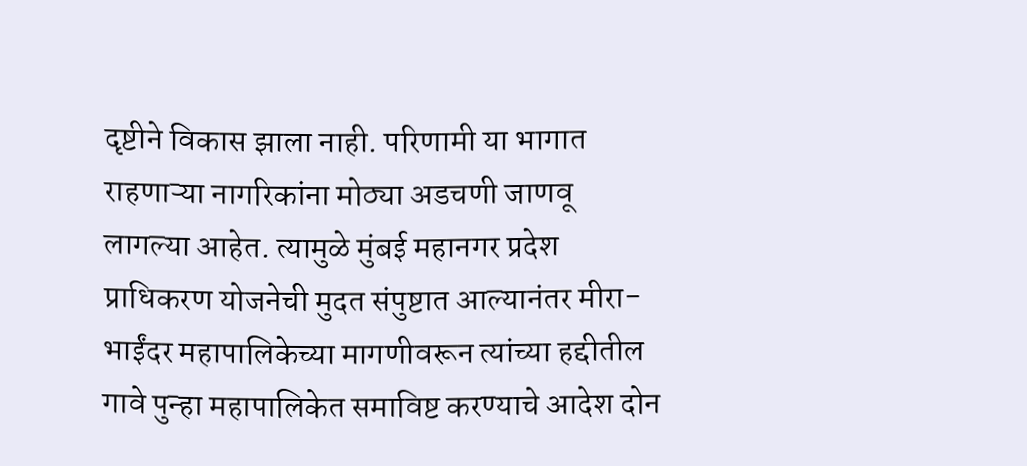दृष्टीने विकास झाला नाही. परिणामी या भागात राहणाऱ्या नागरिकांना मोठ्या अडचणी जाणवू लागल्या आहेत. त्यामुळे मुंबई महानगर प्रदेश प्राधिकरण योजनेची मुदत संपुष्टात आल्यानंतर मीरा-भाईंदर महापालिकेच्या मागणीवरून त्यांच्या हद्दीतील गावे पुन्हा महापालिकेत समाविष्ट करण्याचे आदेश दोन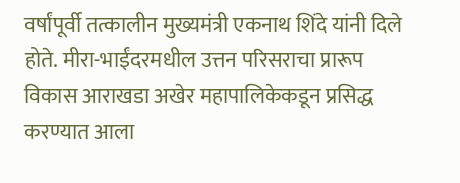वर्षांपूर्वी तत्कालीन मुख्यमंत्री एकनाथ शिंदे यांनी दिले होते. मीरा-भाईंदरमधील उत्तन परिसराचा प्रारूप विकास आराखडा अखेर महापालिकेकडून प्रसिद्ध करण्यात आला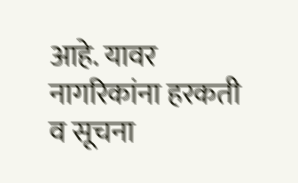आहे. यावर नागरिकांना हरकती व सूचना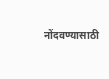नोंदवण्यासाठी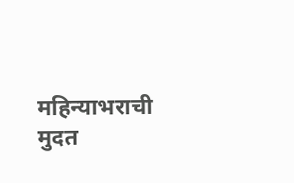महिन्याभराची मुदत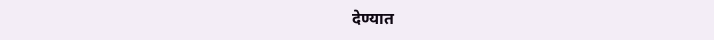देण्यात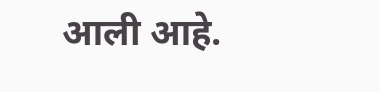आली आहे.